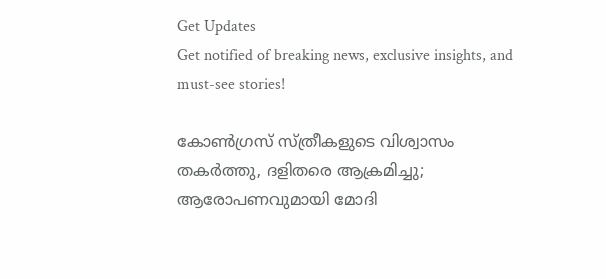Get Updates
Get notified of breaking news, exclusive insights, and must-see stories!

കോണ്‍ഗ്രസ് സ്ത്രീകളുടെ വിശ്വാസം തകര്‍ത്തു, ദളിതരെ ആക്രമിച്ചു; ആരോപണവുമായി മോദി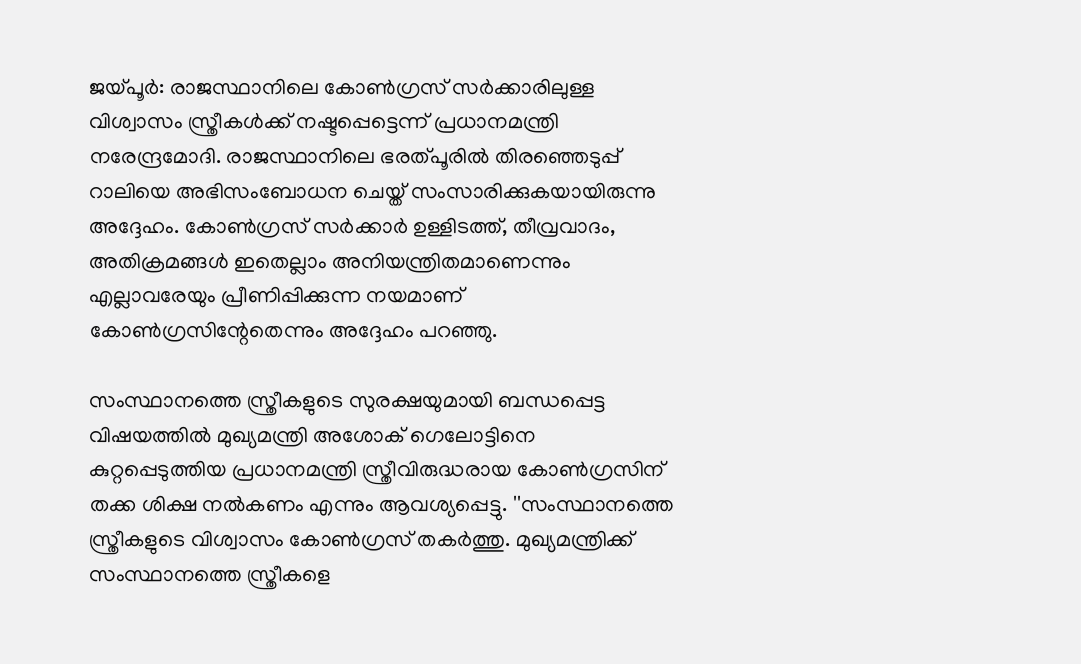ജയ്പൂര്‍: രാജസ്ഥാനിലെ കോണ്‍ഗ്രസ് സര്‍ക്കാരിലുള്ള വിശ്വാസം സ്ത്രീകള്‍ക്ക് നഷ്ടപ്പെട്ടെന്ന് പ്രധാനമന്ത്രി നരേന്ദ്രമോദി. രാജസ്ഥാനിലെ ഭരത്പൂരില്‍ തിരഞ്ഞെടുപ്പ് റാലിയെ അഭിസംബോധന ചെയ്ത് സംസാരിക്കുകയായിരുന്നു അദ്ദേഹം. കോണ്‍ഗ്രസ് സര്‍ക്കാര്‍ ഉള്ളിടത്ത്, തീവ്രവാദം, അതിക്രമങ്ങള്‍ ഇതെല്ലാം അനിയന്ത്രിതമാണെന്നും എല്ലാവരേയും പ്രീണിപ്പിക്കുന്ന നയമാണ് കോണ്‍ഗ്രസിന്റേതെന്നും അദ്ദേഹം പറഞ്ഞു.

സംസ്ഥാനത്തെ സ്ത്രീകളുടെ സുരക്ഷയുമായി ബന്ധപ്പെട്ട വിഷയത്തില്‍ മുഖ്യമന്ത്രി അശോക് ഗെലോട്ടിനെ കുറ്റപ്പെടുത്തിയ പ്രധാനമന്ത്രി സ്ത്രീവിരുദ്ധരായ കോണ്‍ഗ്രസിന് തക്ക ശിക്ഷ നല്‍കണം എന്നും ആവശ്യപ്പെട്ടു. ''സംസ്ഥാനത്തെ സ്ത്രീകളുടെ വിശ്വാസം കോണ്‍ഗ്രസ് തകര്‍ത്തു. മുഖ്യമന്ത്രിക്ക് സംസ്ഥാനത്തെ സ്ത്രീകളെ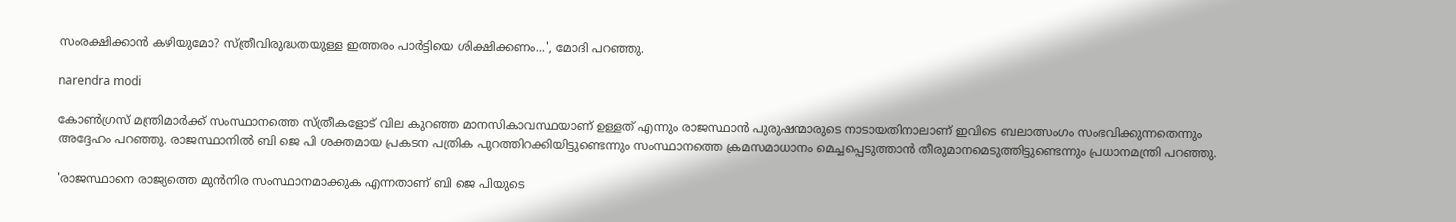സംരക്ഷിക്കാന്‍ കഴിയുമോ? സ്ത്രീവിരുദ്ധതയുള്ള ഇത്തരം പാര്‍ട്ടിയെ ശിക്ഷിക്കണം...', മോദി പറഞ്ഞു.

narendra modi

കോണ്‍ഗ്രസ് മന്ത്രിമാര്‍ക്ക് സംസ്ഥാനത്തെ സ്ത്രീകളോട് വില കുറഞ്ഞ മാനസികാവസ്ഥയാണ് ഉള്ളത് എന്നും രാജസ്ഥാന്‍ പുരുഷന്മാരുടെ നാടായതിനാലാണ് ഇവിടെ ബലാത്സംഗം സംഭവിക്കുന്നതെന്നും അദ്ദേഹം പറഞ്ഞു. രാജസ്ഥാനില്‍ ബി ജെ പി ശക്തമായ പ്രകടന പത്രിക പുറത്തിറക്കിയിട്ടുണ്ടെന്നും സംസ്ഥാനത്തെ ക്രമസമാധാനം മെച്ചപ്പെടുത്താന്‍ തീരുമാനമെടുത്തിട്ടുണ്ടെന്നും പ്രധാനമന്ത്രി പറഞ്ഞു.

'രാജസ്ഥാനെ രാജ്യത്തെ മുന്‍നിര സംസ്ഥാനമാക്കുക എന്നതാണ് ബി ജെ പിയുടെ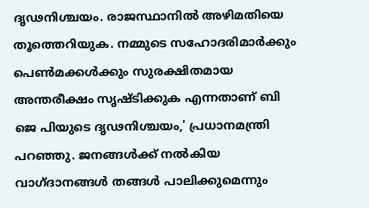ദൃഢനിശ്ചയം. രാജസ്ഥാനില്‍ അഴിമതിയെ തൂത്തെറിയുക. നമ്മുടെ സഹോദരിമാര്‍ക്കും പെണ്‍മക്കള്‍ക്കും സുരക്ഷിതമായ അന്തരീക്ഷം സൃഷ്ടിക്കുക എന്നതാണ് ബി ജെ പിയുടെ ദൃഢനിശ്ചയം,' പ്രധാനമന്ത്രി പറഞ്ഞു. ജനങ്ങള്‍ക്ക് നല്‍കിയ വാഗ്ദാനങ്ങള്‍ തങ്ങള്‍ പാലിക്കുമെന്നും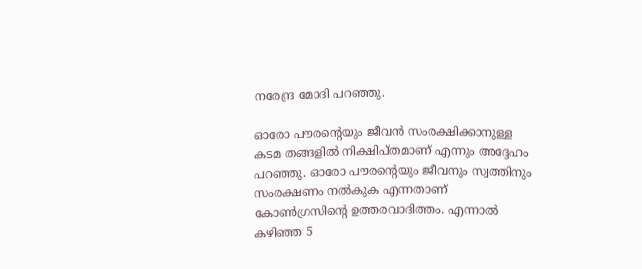നരേന്ദ്ര മോദി പറഞ്ഞു.

ഓരോ പൗരന്റെയും ജീവന്‍ സംരക്ഷിക്കാനുള്ള കടമ തങ്ങളില്‍ നിക്ഷിപ്തമാണ് എന്നും അദ്ദേഹം പറഞ്ഞു. ഓരോ പൗരന്റെയും ജീവനും സ്വത്തിനും സംരക്ഷണം നല്‍കുക എന്നതാണ് കോണ്‍ഗ്രസിന്റെ ഉത്തരവാദിത്തം. എന്നാല്‍ കഴിഞ്ഞ 5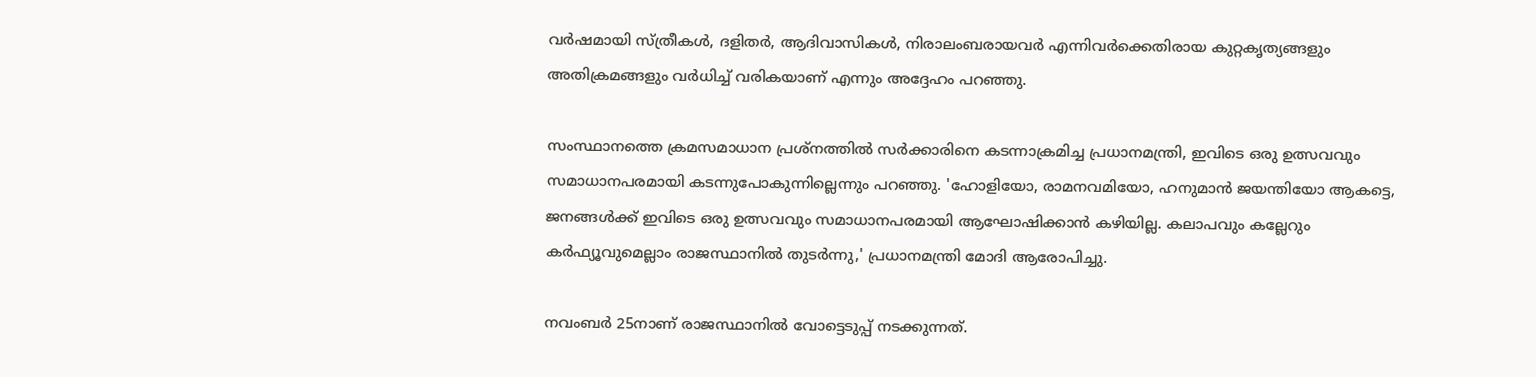വര്‍ഷമായി സ്ത്രീകള്‍, ദളിതര്‍, ആദിവാസികള്‍, നിരാലംബരായവര്‍ എന്നിവര്‍ക്കെതിരായ കുറ്റകൃത്യങ്ങളും അതിക്രമങ്ങളും വര്‍ധിച്ച് വരികയാണ് എന്നും അദ്ദേഹം പറഞ്ഞു.

സംസ്ഥാനത്തെ ക്രമസമാധാന പ്രശ്നത്തില്‍ സര്‍ക്കാരിനെ കടന്നാക്രമിച്ച പ്രധാനമന്ത്രി, ഇവിടെ ഒരു ഉത്സവവും സമാധാനപരമായി കടന്നുപോകുന്നില്ലെന്നും പറഞ്ഞു. 'ഹോളിയോ, രാമനവമിയോ, ഹനുമാന്‍ ജയന്തിയോ ആകട്ടെ, ജനങ്ങള്‍ക്ക് ഇവിടെ ഒരു ഉത്സവവും സമാധാനപരമായി ആഘോഷിക്കാന്‍ കഴിയില്ല. കലാപവും കല്ലേറും കര്‍ഫ്യൂവുമെല്ലാം രാജസ്ഥാനില്‍ തുടര്‍ന്നു,' പ്രധാനമന്ത്രി മോദി ആരോപിച്ചു.

നവംബര്‍ 25നാണ് രാജസ്ഥാനില്‍ വോട്ടെടുപ്പ് നടക്കുന്നത്.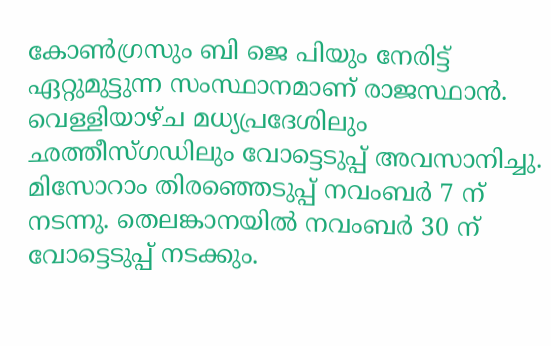കോണ്‍ഗ്രസും ബി ജെ പിയും നേരിട്ട് ഏറ്റുമുട്ടുന്ന സംസ്ഥാനമാണ് രാജസ്ഥാന്‍. വെള്ളിയാഴ്ച മധ്യപ്രദേശിലും ഛത്തീസ്ഗഡിലും വോട്ടെടുപ്പ് അവസാനിച്ചു. മിസോറാം തിരഞ്ഞെടുപ്പ് നവംബര്‍ 7 ന് നടന്നു. തെലങ്കാനയില്‍ നവംബര്‍ 30 ന് വോട്ടെടുപ്പ് നടക്കും.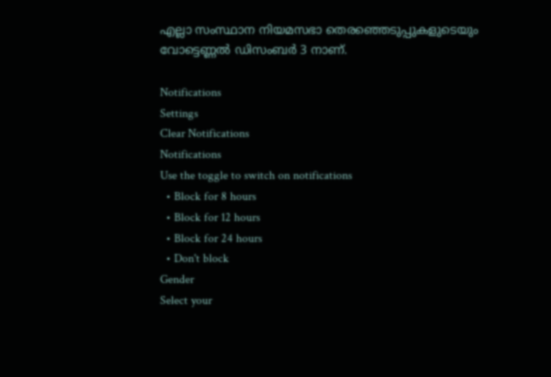എല്ലാ സംസ്ഥാന നിയമസഭാ തെരഞ്ഞെടുപ്പുകളുടെയും വോട്ടെണ്ണല്‍ ഡിസംബര്‍ 3 നാണ്.

Notifications
Settings
Clear Notifications
Notifications
Use the toggle to switch on notifications
  • Block for 8 hours
  • Block for 12 hours
  • Block for 24 hours
  • Don't block
Gender
Select your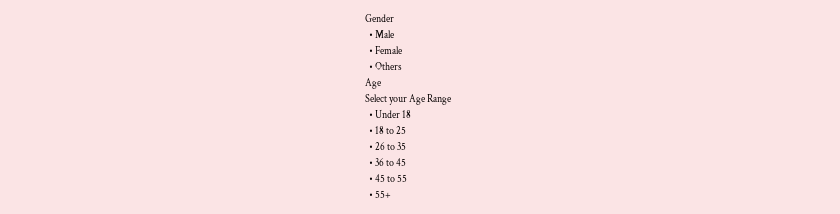Gender
  • Male
  • Female
  • Others
Age
Select your Age Range
  • Under 18
  • 18 to 25
  • 26 to 35
  • 36 to 45
  • 45 to 55
  • 55+